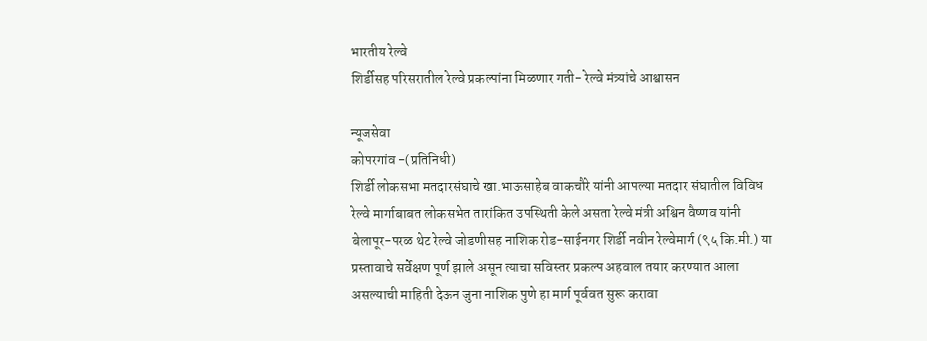भारतीय रेल्वे
शिर्डीसह परिसरातील रेल्वे प्रकल्पांना मिळणार गती- रेल्वे मंत्र्यांचे आश्वासन

न्यूजसेवा
कोपरगांव -(प्रतिनिधी)
शिर्डी लोकसभा मतदारसंघाचे खा.भाऊसाहेब वाकचौरे यांनी आपल्या मतदार संघातील विविध रेल्वे मार्गाबाबत लोकसभेत तारांकित उपस्थिती केले असता रेल्वे मंत्री अश्विन वैष्णव यांनी बेलापूर-परळ थेट रेल्वे जोडणीसह नाशिक रोड-साईनगर शिर्डी नवीन रेल्वेमार्ग (९५ कि.मी.) या प्रस्तावाचे सर्वेक्षण पूर्ण झाले असून त्याचा सविस्तर प्रकल्प अहवाल तयार करण्यात आला असल्याची माहिती देऊन जुना नाशिक पुणे हा मार्ग पूर्ववत सुरू करावा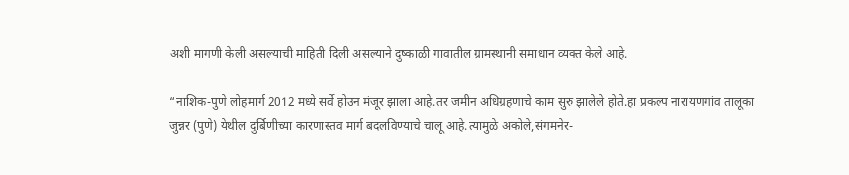अशी मागणी केली असल्याची माहिती दिली असल्याने दुष्काळी गावातील ग्रामस्थानी समाधान व्यक्त केले आहे.

“नाशिक-पुणे लोहमार्ग 2012 मध्ये सर्वे होउन मंजूर झाला आहे.तर जमीन अधिग्रहणाचे काम सुरु झालेले होते.हा प्रकल्प नारायणगांव तालूका जुन्नर (पुणे) येथील दुर्बिणीच्या कारणास्तव मार्ग बदलविण्याचे चालू आहे.त्यामुळे अकोले,संगमनेर-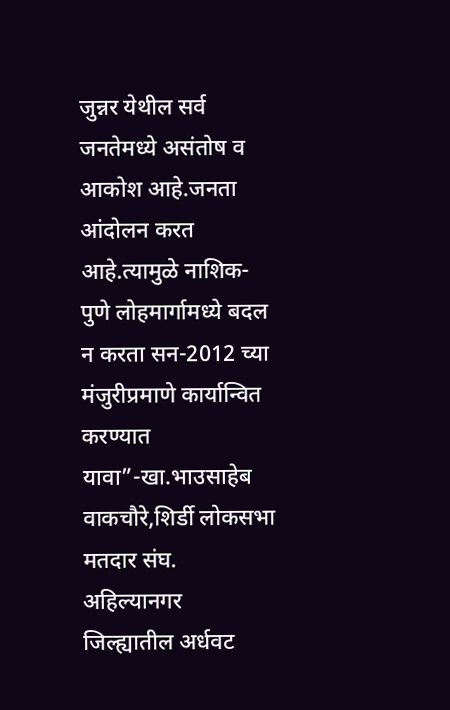जुन्नर येथील सर्व जनतेमध्ये असंतोष व आकोश आहे.जनता आंदोलन करत आहे.त्यामुळे नाशिक-पुणे लोहमार्गामध्ये बदल न करता सन-2012 च्या मंजुरीप्रमाणे कार्यान्वित करण्यात यावा”-खा.भाउसाहेब वाकचौरे,शिर्डी लोकसभा मतदार संघ.
अहिल्यानगर जिल्ह्यातील अर्धवट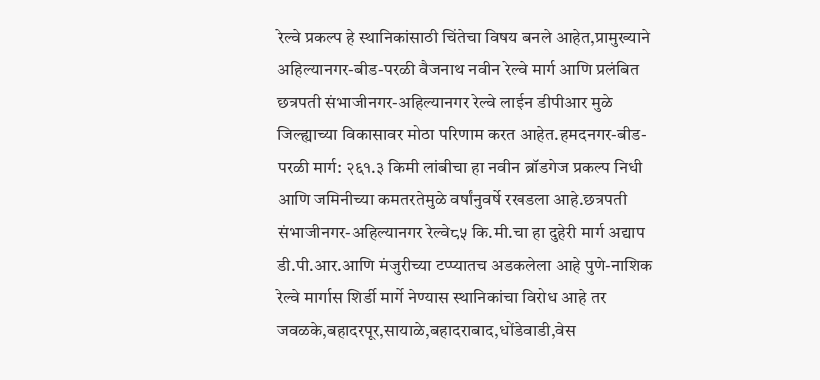रेल्वे प्रकल्प हे स्थानिकांसाठी चिंतेचा विषय बनले आहेत,प्रामुख्याने अहिल्यानगर-बीड-परळी वैजनाथ नवीन रेल्वे मार्ग आणि प्रलंबित छत्रपती संभाजीनगर-अहिल्यानगर रेल्वे लाईन डीपीआर मुळे जिल्ह्याच्या विकासावर मोठा परिणाम करत आहेत.हमदनगर-बीड-परळी मार्ग: २६१.३ किमी लांबीचा हा नवीन ब्रॉडगेज प्रकल्प निधी आणि जमिनीच्या कमतरतेमुळे वर्षांनुवर्षे रखडला आहे.छत्रपती संभाजीनगर-अहिल्यानगर रेल्वे८५ कि.मी.चा हा दुहेरी मार्ग अद्याप डी.पी.आर.आणि मंजुरीच्या टप्प्यातच अडकलेला आहे पुणे-नाशिक रेल्वे मार्गास शिर्डी मार्गे नेण्यास स्थानिकांचा विरोध आहे तर जवळके,बहादरपूर,सायाळे,बहादराबाद,धोंडेवाडी,वेस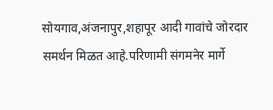सोयगाव,अंजनापुर,शहापूर आदी गावांचे जोरदार समर्थन मिळत आहे.परिणामी संगमनेर मार्गे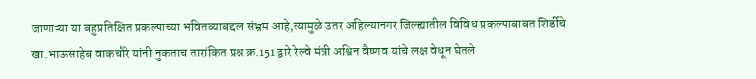जाणाऱ्या या बहुप्रतिक्षित प्रकल्पाच्या भवितव्याबद्दल संभ्रम आहे,त्यामुळे उतर अहिल्यानगर जिल्ह्यातील विविध प्रकल्पाबाबत शिर्डीचे खा.भाऊसाहेब वाकचौरे यांनी नुकताच तारांकित प्रश्न क्र.151 द्वारे रेल्वे मंत्री अश्विन वैष्णव यांचे लक्ष वेधून घेतले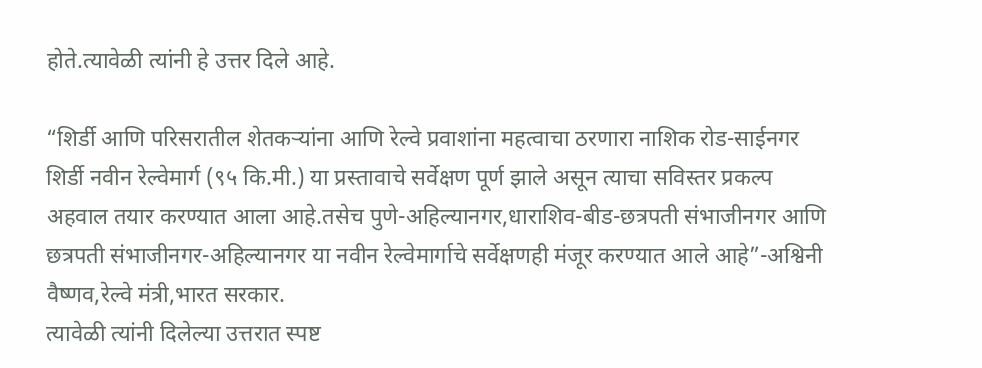होते.त्यावेळी त्यांनी हे उत्तर दिले आहे.

“शिर्डी आणि परिसरातील शेतकऱ्यांना आणि रेल्वे प्रवाशांना महत्वाचा ठरणारा नाशिक रोड-साईनगर शिर्डी नवीन रेल्वेमार्ग (९५ कि.मी.) या प्रस्तावाचे सर्वेक्षण पूर्ण झाले असून त्याचा सविस्तर प्रकल्प अहवाल तयार करण्यात आला आहे.तसेच पुणे-अहिल्यानगर,धाराशिव-बीड-छत्रपती संभाजीनगर आणि छत्रपती संभाजीनगर-अहिल्यानगर या नवीन रेल्वेमार्गाचे सर्वेक्षणही मंजूर करण्यात आले आहे”-अश्विनी वैष्णव,रेल्वे मंत्री,भारत सरकार.
त्यावेळी त्यांनी दिलेल्या उत्तरात स्पष्ट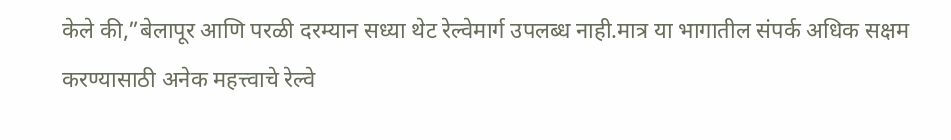केले की,”बेलापूर आणि परळी दरम्यान सध्या थेट रेल्वेमार्ग उपलब्ध नाही.मात्र या भागातील संपर्क अधिक सक्षम करण्यासाठी अनेक महत्त्वाचे रेल्वे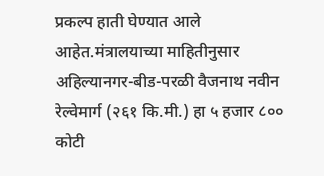प्रकल्प हाती घेण्यात आले आहेत.मंत्रालयाच्या माहितीनुसार अहिल्यानगर-बीड-परळी वैजनाथ नवीन रेल्वेमार्ग (२६१ कि.मी.) हा ५ हजार ८०० कोटी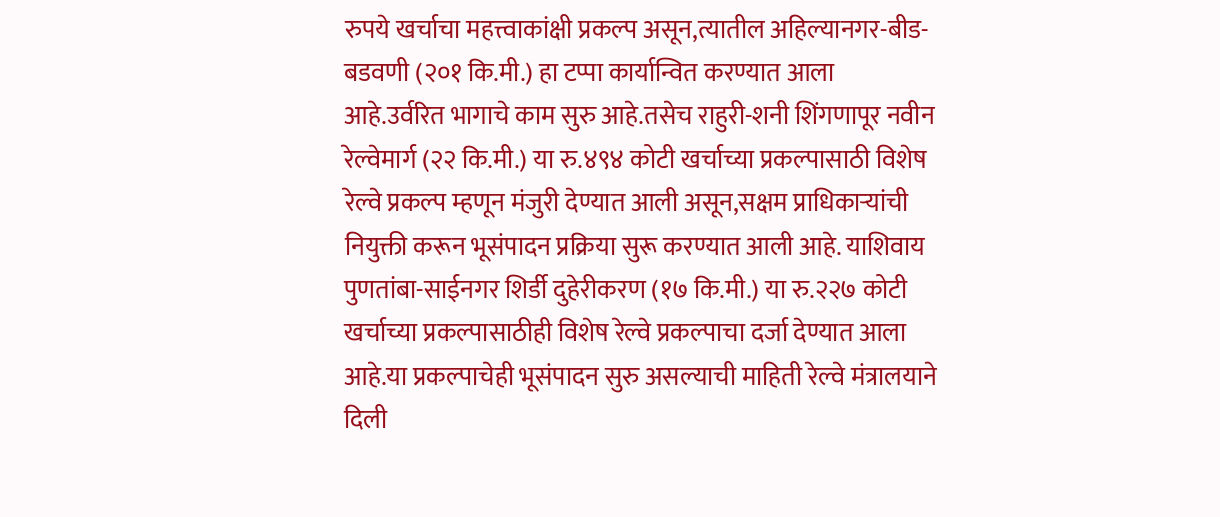रुपये खर्चाचा महत्त्वाकांक्षी प्रकल्प असून,त्यातील अहिल्यानगर-बीड-बडवणी (२०१ कि.मी.) हा टप्पा कार्यान्वित करण्यात आला आहे.उर्वरित भागाचे काम सुरु आहे.तसेच राहुरी-शनी शिंगणापूर नवीन रेल्वेमार्ग (२२ कि.मी.) या रु.४९४ कोटी खर्चाच्या प्रकल्पासाठी विशेष रेल्वे प्रकल्प म्हणून मंजुरी देण्यात आली असून,सक्षम प्राधिकाऱ्यांची नियुक्ती करून भूसंपादन प्रक्रिया सुरू करण्यात आली आहे. याशिवाय पुणतांबा-साईनगर शिर्डी दुहेरीकरण (१७ कि.मी.) या रु.२२७ कोटी खर्चाच्या प्रकल्पासाठीही विशेष रेल्वे प्रकल्पाचा दर्जा देण्यात आला आहे.या प्रकल्पाचेही भूसंपादन सुरु असल्याची माहिती रेल्वे मंत्रालयाने दिली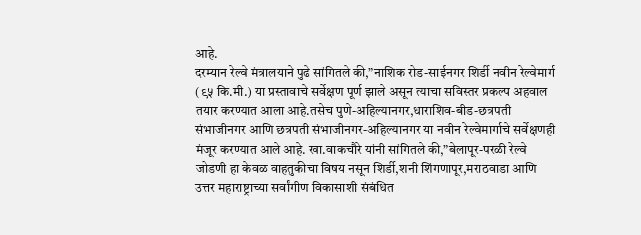आहे.
दरम्यान रेल्वे मंत्रालयाने पुढे सांगितले की,”नाशिक रोड-साईनगर शिर्डी नवीन रेल्वेमार्ग (९५ कि.मी.) या प्रस्तावाचे सर्वेक्षण पूर्ण झाले असून त्याचा सविस्तर प्रकल्प अहवाल तयार करण्यात आला आहे.तसेच पुणे-अहिल्यानगर,धाराशिव-बीड-छत्रपती संभाजीनगर आणि छत्रपती संभाजीनगर-अहिल्यानगर या नवीन रेल्वेमार्गाचे सर्वेक्षणही मंजूर करण्यात आले आहे. खा.वाकचौरे यांनी सांगितले की,”बेलापूर-परळी रेल्वे जोडणी हा केवळ वाहतुकीचा विषय नसून शिर्डी,शनी शिंगणापूर,मराठवाडा आणि उत्तर महाराष्ट्राच्या सर्वांगीण विकासाशी संबंधित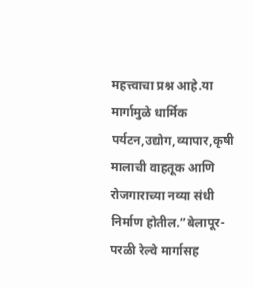महत्त्वाचा प्रश्न आहे.या मार्गामुळे धार्मिक पर्यटन,उद्योग,व्यापार,कृषी मालाची वाहतूक आणि रोजगाराच्या नव्या संधी निर्माण होतील.”बेलापूर-परळी रेल्वे मार्गासह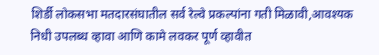शिर्डी लोकसभा मतदारसंघातील सर्व रेल्वे प्रकल्पांना गती मिळावी,आवश्यक निधी उपलब्ध व्हावा आणि कामे लवकर पूर्ण व्हावीत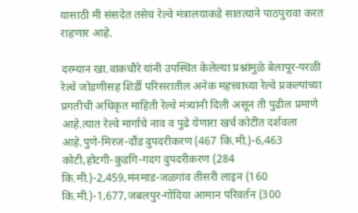यासाठी मी संसदेत तसेच रेल्वे मंत्रालयाकडे सातत्याने पाठपुरावा करत राहणार आहे.

दरम्यान खा.वाकचौरे यांनी उपस्थित केलेल्या प्रश्नांमुळे बेलापूर-परळी रेल्वे जोडणीसह शिर्डी परिसरातील अनेक महत्त्वाच्या रेल्वे प्रकल्पांच्या प्रगतीची अधिकृत माहिती रेल्वे मंत्र्यांनी दिली असून ती पुढील प्रमाणे आहे.त्यात रेल्वे मार्गाचे नाव व पुढे येणारा खर्च कोटींत दर्शवला आहे.पुणे-मिरज-दौंड दुपदरीकरण (467 कि.मी.)-6,463 कोटी,होटगी-कुडगि-गदग दुपदरीकरण (284 कि.मी.)-2,459,मनमाड-जळगांव तीसरी लाइन (160 कि.मी.)-1,677,जबलपुर-गोंदिया आमान परिवर्तन (300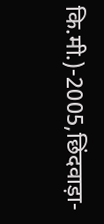कि.मी.)-2005,छिंदवाड़ा-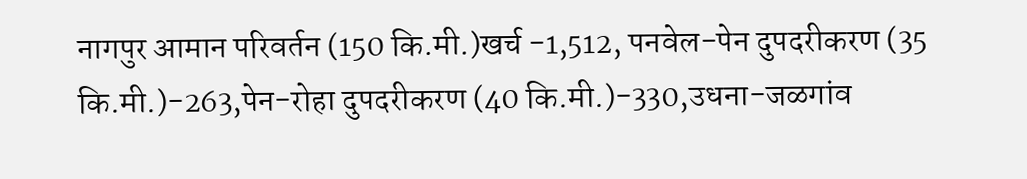नागपुर आमान परिवर्तन (150 कि.मी.)खर्च -1,512, पनवेल-पेन दुपदरीकरण (35 कि.मी.)-263,पेन-रोहा दुपदरीकरण (40 कि.मी.)-330,उधना-जळगांव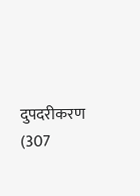दुपदरीकरण (307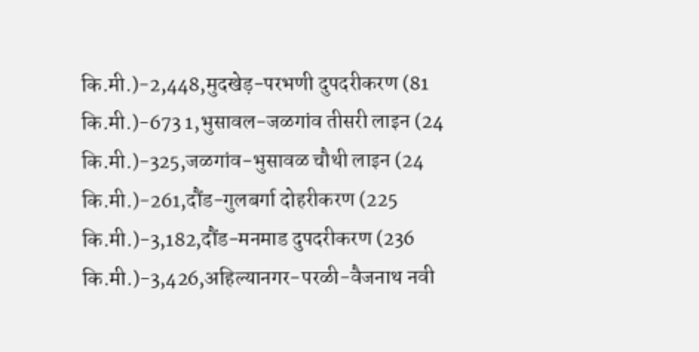कि.मी.)-2,448,मुदखेड़-परभणी दुपदरीकरण (81 कि.मी.)-673 1,भुसावल-जळगांव तीसरी लाइन (24 कि.मी.)-325,जळगांव-भुसावळ चौथी लाइन (24 कि.मी.)-261,दौंड-गुलबर्गा दोहरीकरण (225 कि.मी.)-3,182,दौंड-मनमाड दुपदरीकरण (236 कि.मी.)-3,426,अहिल्यानगर-परळी-वैजनाथ नवी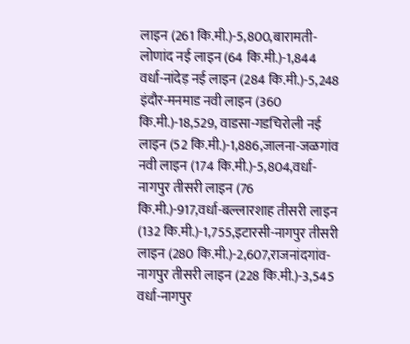लाइन (261 कि.मी.)-5,800,बारामती-लोणांद नई लाइन (64 कि.मी.)-1,844 वर्धा-नांदेड़ नई लाइन (284 कि.मी.)-5,248 इंदौर-मनमाड नवी लाइन (360 कि.मी.)-18,529, वाडसा-गडचिरोली नई लाइन (52 कि.मी.)-1,886,जालना-जळगांव नवी लाइन (174 कि.मी.)-5,804,वर्धा-नागपुर तीसरी लाइन (76 कि.मी.)-917,वर्धा-बल्लारशाह तीसरी लाइन (132 कि.मी.)-1,755,इटारसी-नागपुर तीसरी लाइन (280 कि.मी.)-2,607,राजनांदगांव-नागपुर तीसरी लाइन (228 कि.मी.)-3,545 वर्धा-नागपुर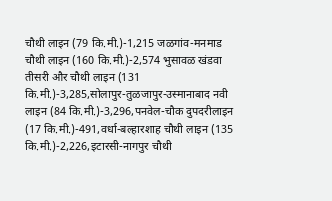चौथी लाइन (79 कि.मी.)-1,215 जळगांव-मनमाड चौथी लाइन (160 कि.मी.)-2,574 भुसावळ खंडवा तीसरी और चौथी लाइन (131 कि.मी.)-3,285,सोलापुर-तुळजापुर-उस्मानाबाद नवी लाइन (84 कि.मी.)-3,296,पनवेल-चौक दुपदरीलाइन (17 कि.मी.)-491,वर्धा-बल्हारशाह चौथी लाइन (135 कि.मी.)-2,226,इटारसी-नागपुर चौथी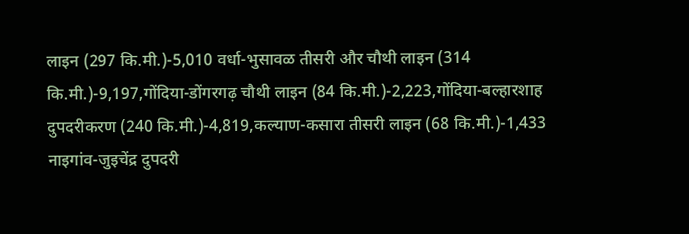लाइन (297 कि.मी.)-5,010 वर्धा-भुसावळ तीसरी और चौथी लाइन (314 कि.मी.)-9,197,गोंदिया-डोंगरगढ़ चौथी लाइन (84 कि.मी.)-2,223,गोंदिया-बल्हारशाह दुपदरीकरण (240 कि.मी.)-4,819,कल्याण-कसारा तीसरी लाइन (68 कि.मी.)-1,433 नाइगांव-जुइचेंद्र दुपदरी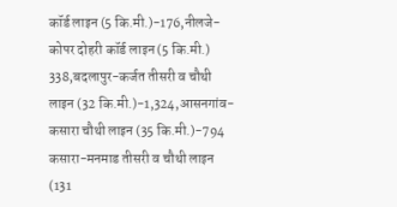कॉर्ड लाइन (5 कि.मी.)-176,नीलजे-कोपर दोहरी कॉर्ड लाइन (5 कि.मी.) 338,बदलापुर-कर्जत तीसरी व चौथी लाइन (32 कि.मी.)-1,324,आसनगांव-कसारा चौथी लाइन (35 कि.मी.)-794 कसारा-मनमाड तीसरी व चौथी लाइन (131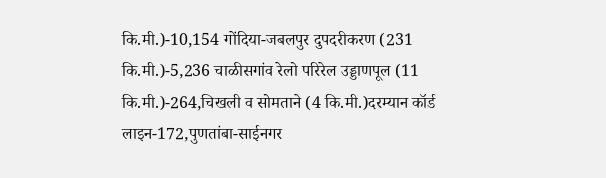कि.मी.)-10,154 गोंदिया-जबलपुर दुपदरीकरण (231 कि.मी.)-5,236 चाळीसगांव रेलो परिरेल उड्डाणपूल (11 कि.मी.)-264,चिखली व सोमताने (4 कि.मी.)दरम्यान कॉर्ड लाइन-172,पुणतांबा-साईनगर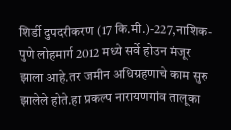शिर्डी दुपदरीकरण (17 कि.मी.)-227,नाशिक-पुणे लोहमार्ग 2012 मध्ये सर्वे होउन मंजूर झाला आहे.तर जमीन अधिग्रहणाचे काम सुरु झालेले होते.हा प्रकल्प नारायणगांव तालूका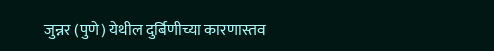जुन्नर (पुणे) येथील दुर्बिणीच्या कारणास्तव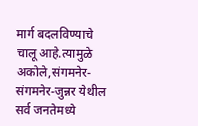मार्ग बदलविण्याचे चालू आहे.त्यामुळे अकोले,संगमनेर-संगमनेर-जुन्नर येथील सर्व जनतेमध्ये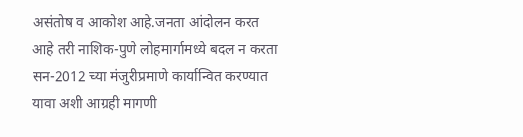असंतोष व आकोश आहे.जनता आंदोलन करत आहे तरी नाशिक-पुणे लोहमार्गामध्ये बदल न करता सन-2012 च्या मंजुरीप्रमाणे कार्यान्वित करण्यात यावा अशी आग्रही मागणी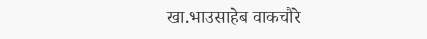खा.भाउसाहेब वाकचौरे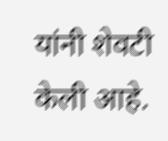यांनी शेवटी केली आहे.